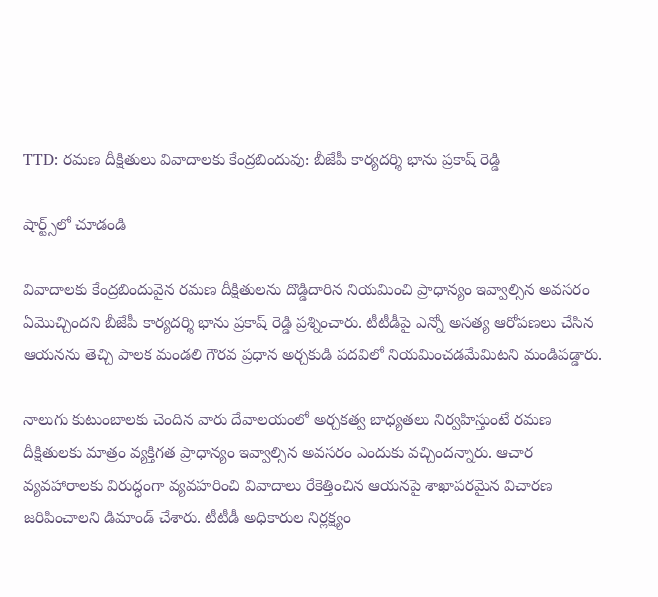TTD: రమణ దీక్షితులు వివాదాలకు కేంద్రబిందువు: బీజేపీ కార్యదర్శి భాను ప్రకాష్ రెడ్డి

షార్ట్స్‌లో చూడండి

వివాదాలకు కేంద్రబిందువైన రమణ దీక్షితులను దొడ్డిదారిన నియమించి ప్రాధాన్యం ఇవ్వాల్సిన అవసరం ఏమొచ్చిందని బీజేపీ కార్యదర్శి భాను ప్రకాష్ రెడ్డి ప్రశ్నించారు. టీటీడీపై ఎన్నో అసత్య ఆరోపణలు చేసిన ఆయనను తెచ్చి పాలక మండలి గౌరవ ప్రధాన అర్చకుడి పదవిలో నియమించడమేమిటని మండిపడ్డారు.

నాలుగు కుటుంబాలకు చెందిన వారు దేవాలయంలో అర్చకత్వ బాధ్యతలు నిర్వహిస్తుంటే రమణ దీక్షితులకు మాత్రం వ్యక్తిగత ప్రాధాన్యం ఇవ్వాల్సిన అవసరం ఎందుకు వచ్చిందన్నారు. ఆచార వ్యవహారాలకు విరుద్ధంగా వ్యవహరించి వివాదాలు రేకెత్తించిన ఆయనపై శాఖాపరమైన విచారణ జరిపించాలని డిమాండ్ చేశారు. టీటీడీ అధికారుల నిర్లక్ష్యం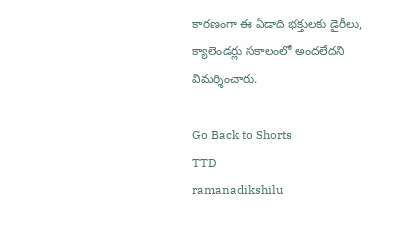కారణంగా ఈ ఏడాది భక్తులకు డైరీలు, క్యాలెండర్లు సకాలంలో అందలేదని విమర్శించారు.

Go Back to Shorts
TTD
ramanadikshilu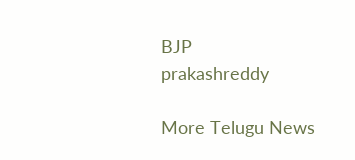BJP
prakashreddy

More Telugu News